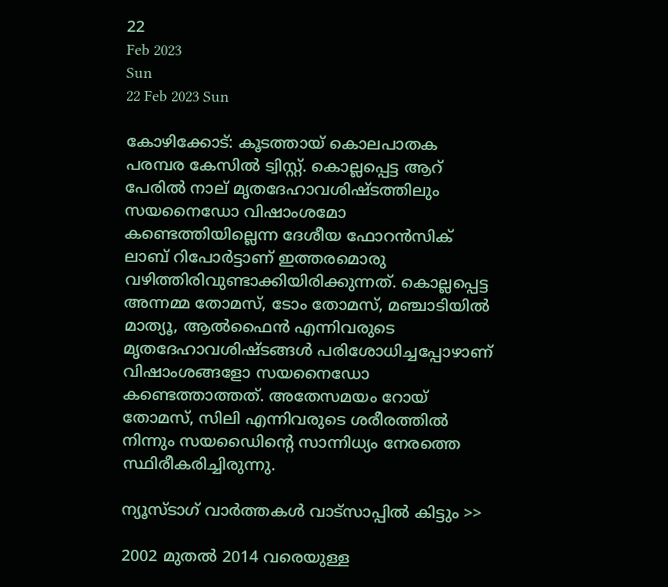22
Feb 2023
Sun
22 Feb 2023 Sun

കോഴിക്കോട്: കൂടത്തായ് കൊലപാതക പരമ്പര കേസിൽ ട്വിസ്റ്റ്. കൊല്ലപ്പെട്ട ആറ് പേരില്‍ നാല് മൃതദേഹാവശിഷ്ടത്തിലും സയനൈഡോ വിഷാംശമോ കണ്ടെത്തിയില്ലെന്ന ദേശീയ ഫോറന്‍സിക് ലാബ് റിപോര്‍ട്ടാണ് ഇത്തരമൊരു വഴിത്തിരിവുണ്ടാക്കിയിരിക്കുന്നത്. കൊല്ലപ്പെട്ട അന്നമ്മ തോമസ്, ടോം തോമസ്, മഞ്ചാടിയില്‍ മാത്യൂ, ആല്‍ഫൈന്‍ എന്നിവരുടെ മൃതദേഹാവശിഷ്ടങ്ങള്‍ പരിശോധിച്ചപ്പോഴാണ് വിഷാംശങ്ങളോ സയനൈഡോ കണ്ടെത്താത്തത്. അതേസമയം റോയ് തോമസ്, സിലി എന്നിവരുടെ ശരീരത്തില്‍ നിന്നും സയഡൈിന്റെ സാന്നിധ്യം നേരത്തെ സ്ഥിരീകരിച്ചിരുന്നു.

ന്യൂസ്ടാഗ് വാര്‍ത്തകള്‍ വാട്‌സാപ്പില്‍ കിട്ടും >>

2002 മുതല്‍ 2014 വരെയുള്ള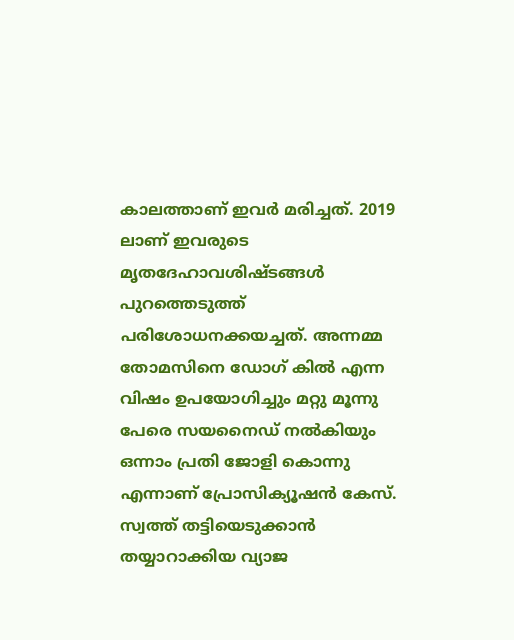കാലത്താണ് ഇവര്‍ മരിച്ചത്. 2019 ലാണ് ഇവരുടെ മൃതദേഹാവശിഷ്ടങ്ങള്‍ പുറത്തെടുത്ത് പരിശോധനക്കയച്ചത്. അന്നമ്മ തോമസിനെ ഡോഗ് കില്‍ എന്ന വിഷം ഉപയോഗിച്ചും മറ്റു മൂന്നു പേരെ സയനൈഡ് നല്‍കിയും ഒന്നാം പ്രതി ജോളി കൊന്നു എന്നാണ് പ്രോസിക്യൂഷന്‍ കേസ്. സ്വത്ത് തട്ടിയെടുക്കാന്‍ തയ്യാറാക്കിയ വ്യാജ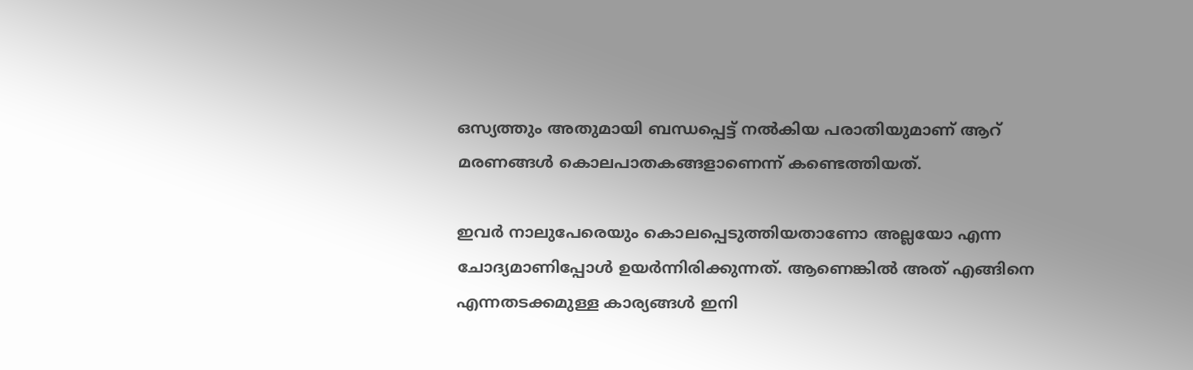ഒസ്യത്തും അതുമായി ബന്ധപ്പെട്ട് നല്‍കിയ പരാതിയുമാണ് ആറ് മരണങ്ങള്‍ കൊലപാതകങ്ങളാണെന്ന് കണ്ടെത്തിയത്.

ഇവർ നാലുപേരെയും കൊലപ്പെടുത്തിയതാണോ അല്ലയോ എന്ന ചോദ്യമാണിപ്പോൾ ഉയർന്നിരിക്കുന്നത്. ആണെങ്കിൽ അത് എങ്ങിനെ എന്നതടക്കമുള്ള കാര്യങ്ങൾ ഇനി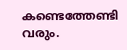കണ്ടെത്തേണ്ടി വരും.